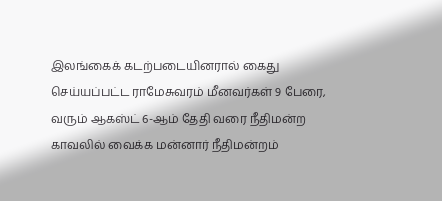இலங்கைக் கடற்படையினரால் கைது செய்யப்பட்ட ராமேசுவரம் மீனவர்கள் 9 பேரை, வரும் ஆகஸ்ட் 6-ஆம் தேதி வரை நீதிமன்ற காவலில் வைக்க மன்னார் நீதிமன்றம்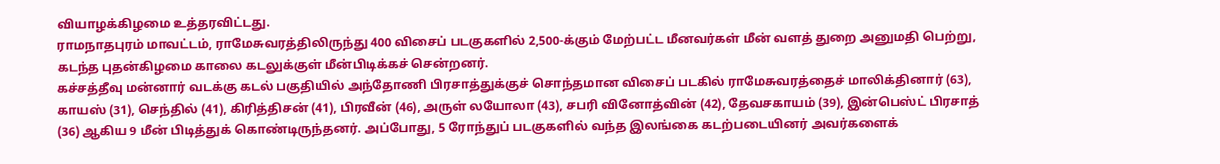வியாழக்கிழமை உத்தரவிட்டது.
ராமநாதபுரம் மாவட்டம், ராமேசுவரத்திலிருந்து 400 விசைப் படகுகளில் 2,500-க்கும் மேற்பட்ட மீனவர்கள் மீன் வளத் துறை அனுமதி பெற்று, கடந்த புதன்கிழமை காலை கடலுக்குள் மீன்பிடிக்கச் சென்றனர்.
கச்சத்தீவு மன்னார் வடக்கு கடல் பகுதியில் அந்தோணி பிரசாத்துக்குச் சொந்தமான விசைப் படகில் ராமேசுவரத்தைச் மாலிக்தினார் (63), காயஸ் (31), செந்தில் (41), கிரித்திசன் (41), பிரவீன் (46), அருள் லயோலா (43), சபரி வினோத்வின் (42), தேவசகாயம் (39), இன்பெஸ்ட் பிரசாத் (36) ஆகிய 9 மீன் பிடித்துக் கொண்டிருந்தனர். அப்போது, 5 ரோந்துப் படகுகளில் வந்த இலங்கை கடற்படையினர் அவர்களைக்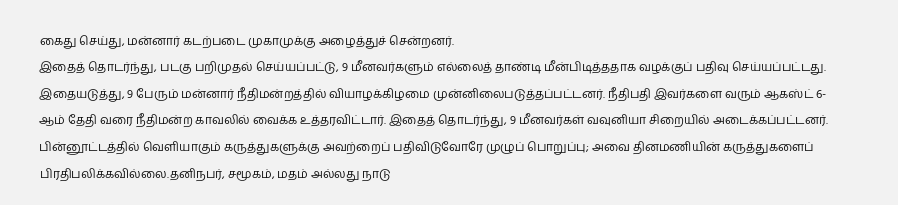கைது செய்து, மன்னார் கடற்படை முகாமுக்கு அழைத்துச் சென்றனர்.
இதைத் தொடர்ந்து, படகு பறிமுதல் செய்யப்பட்டு, 9 மீனவர்களும் எல்லைத் தாண்டி மீன்பிடித்ததாக வழக்குப் பதிவு செய்யப்பட்டது.
இதையடுத்து, 9 பேரும் மன்னார் நீதிமன்றத்தில் வியாழக்கிழமை முன்னிலைபடுத்தப்பட்டனர். நீதிபதி இவர்களை வரும் ஆகஸ்ட் 6-ஆம் தேதி வரை நீதிமன்ற காவலில் வைக்க உத்தரவிட்டார். இதைத் தொடர்ந்து, 9 மீனவர்கள் வவுனியா சிறையில் அடைக்கப்பட்டனர்.
பின்னூட்டத்தில் வெளியாகும் கருத்துகளுக்கு அவற்றைப் பதிவிடுவோரே முழுப் பொறுப்பு; அவை தினமணியின் கருத்துகளைப் பிரதிபலிக்கவில்லை.தனிநபர், சமூகம், மதம் அல்லது நாடு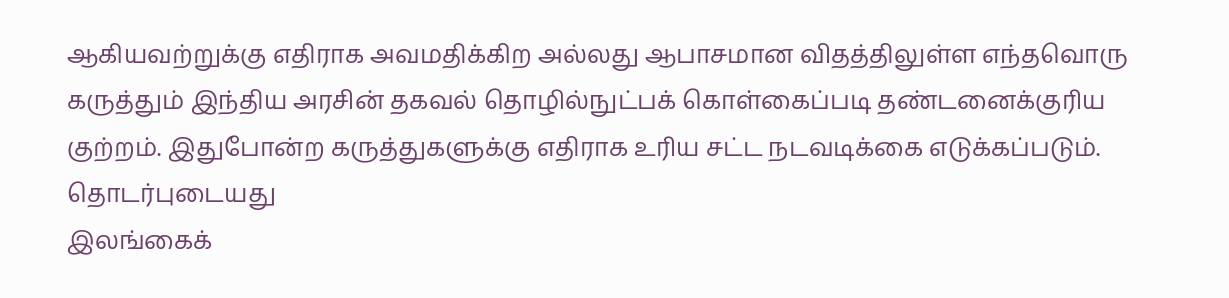ஆகியவற்றுக்கு எதிராக அவமதிக்கிற அல்லது ஆபாசமான விதத்திலுள்ள எந்தவொரு கருத்தும் இந்திய அரசின் தகவல் தொழில்நுட்பக் கொள்கைப்படி தண்டனைக்குரிய குற்றம். இதுபோன்ற கருத்துகளுக்கு எதிராக உரிய சட்ட நடவடிக்கை எடுக்கப்படும்.
தொடர்புடையது
இலங்கைக்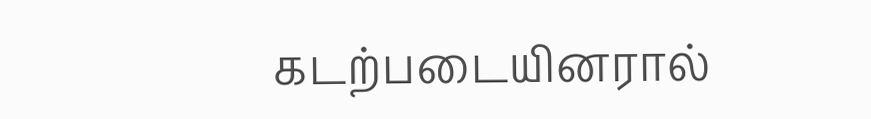கடற்படையினரால்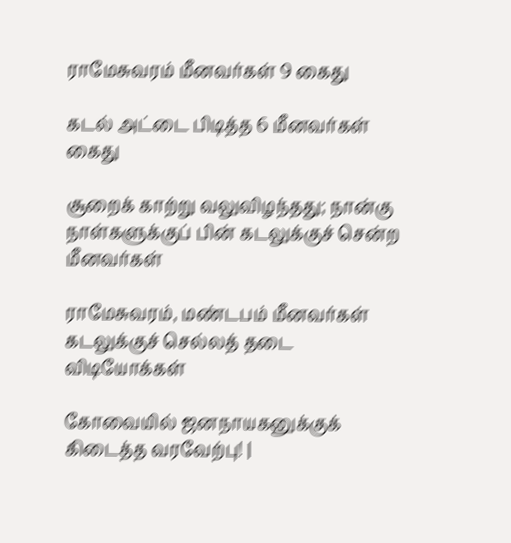ராமேசுவரம் மீனவர்கள் 9 கைது

கடல் அட்டை பிடித்த 6 மீனவர்கள் கைது

சூறைக் காற்று வலுவிழந்தது; நான்கு நாள்களுக்குப் பின் கடலுக்குச் சென்ற மீனவர்கள்

ராமேசுவரம், மண்டபம் மீனவர்கள் கடலுக்குச் செல்லத் தடை
விடியோக்கள்

கோவையில் ஜனநாயகனுக்குக் கிடைத்த வரவேற்பு! |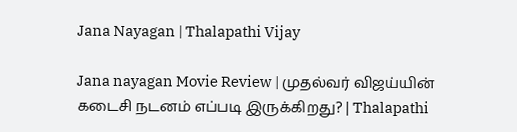Jana Nayagan | Thalapathi Vijay

Jana nayagan Movie Review | முதல்வர் விஜய்யின் கடைசி நடனம் எப்படி இருக்கிறது? | Thalapathi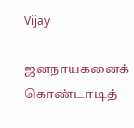Vijay

ஜனநாயகனைக் கொண்டாடித்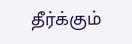தீர்க்கும்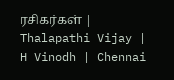ரசிகர்கள் | Thalapathi Vijay | H Vinodh | Chennai